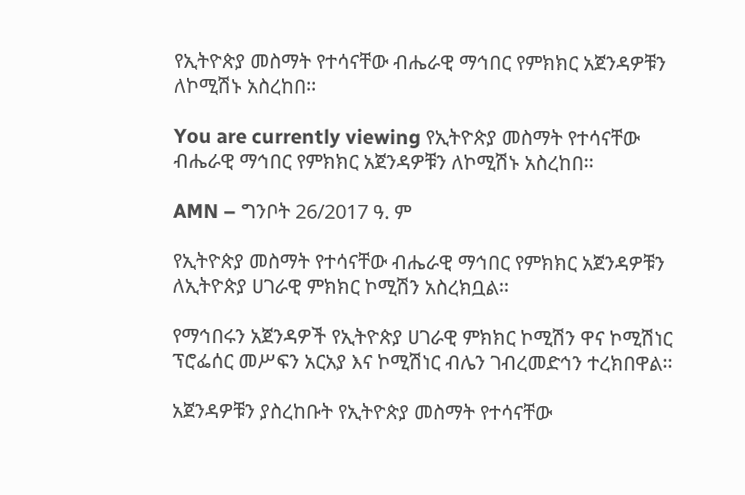የኢትዮጵያ መስማት የተሳናቸው ብሔራዊ ማኅበር የምክክር አጀንዳዎቹን ለኮሚሽኑ አስረከበ፡፡

You are currently viewing የኢትዮጵያ መስማት የተሳናቸው ብሔራዊ ማኅበር የምክክር አጀንዳዎቹን ለኮሚሽኑ አስረከበ፡፡

AMN – ግንቦት 26/2017 ዓ. ም

የኢትዮጵያ መስማት የተሳናቸው ብሔራዊ ማኅበር የምክክር አጀንዳዎቹን ለኢትዮጵያ ሀገራዊ ምክክር ኮሚሽን አስረክቧል፡፡

የማኅበሩን አጀንዳዎች የኢትዮጵያ ሀገራዊ ምክክር ኮሚሽን ዋና ኮሚሽነር ፕሮፌሰር መሥፍን አርአያ እና ኮሚሽነር ብሌን ገብረመድኅን ተረክበዋል፡፡

አጀንዳዎቹን ያስረከቡት የኢትዮጵያ መስማት የተሳናቸው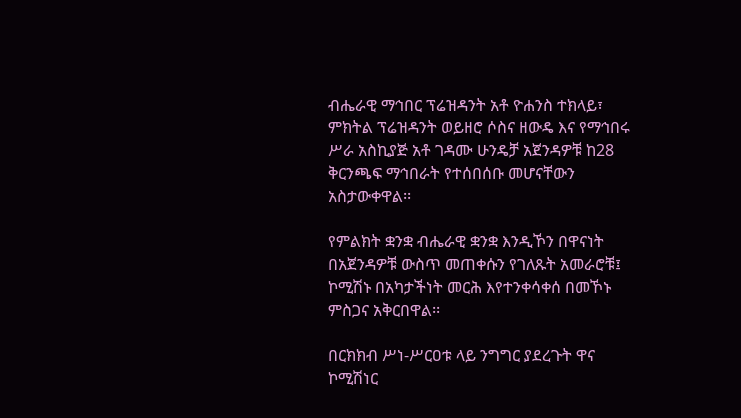ብሔራዊ ማኅበር ፕሬዝዳንት አቶ ዮሐንስ ተክላይ፣ ምክትል ፕሬዝዳንት ወይዘሮ ሶስና ዘውዴ እና የማኅበሩ ሥራ አስኪያጅ አቶ ገዳሙ ሁንዴቻ አጀንዳዎቹ ከ28 ቅርንጫፍ ማኅበራት የተሰበሰቡ መሆናቸውን አስታውቀዋል፡፡

የምልክት ቋንቋ ብሔራዊ ቋንቋ እንዲኾን በዋናነት በአጀንዳዎቹ ውስጥ መጠቀሱን የገለጹት አመራሮቹ፤ ኮሚሽኑ በአካታችነት መርሕ እየተንቀሳቀሰ በመኾኑ ምስጋና አቅርበዋል፡፡

በርክክብ ሥነ-ሥርዐቱ ላይ ንግግር ያደረጉት ዋና ኮሚሽነር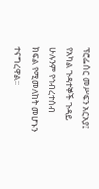ፕሮፌሰር መሥፍን አርአያ፤ የአካል ጉዳተኞች ጉዳይ ሁሉንም የኅብረተሰብ ክፍል የሚመለከት መሆኑን ተናግረዋል፡፡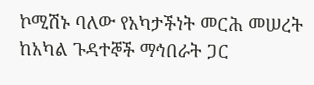ኮሚሽኑ ባለው የአካታችነት መርሕ መሠረት ከአካል ጉዳተኞች ማኅበራት ጋር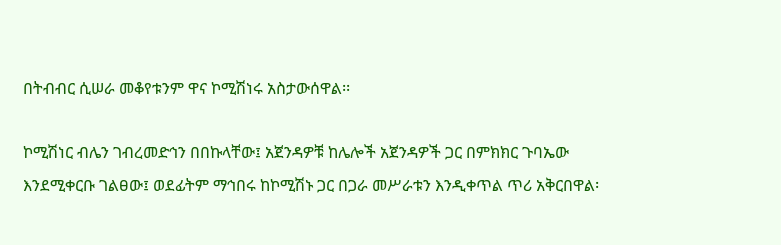በትብብር ሲሠራ መቆየቱንም ዋና ኮሚሽነሩ አስታውሰዋል፡፡

ኮሚሽነር ብሌን ገብረመድኅን በበኩላቸው፤ አጀንዳዎቹ ከሌሎች አጀንዳዎች ጋር በምክክር ጉባኤው እንደሚቀርቡ ገልፀው፤ ወደፊትም ማኅበሩ ከኮሚሽኑ ጋር በጋራ መሥራቱን እንዲቀጥል ጥሪ አቅርበዋል፡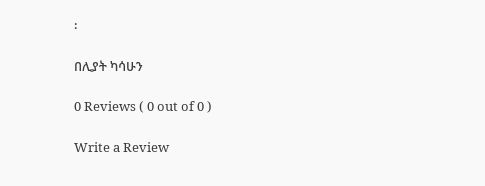፡

በሊያት ካሳሁን

0 Reviews ( 0 out of 0 )

Write a Review